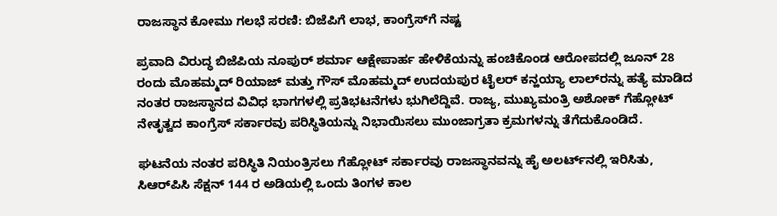ರಾಜಸ್ಥಾನ ಕೋಮು ಗಲಭೆ ಸರಣಿ: ಬಿಜೆಪಿಗೆ ಲಾಭ, ಕಾಂಗ್ರೆಸ್‌ಗೆ ನಷ್ಟ

ಪ್ರವಾದಿ ವಿರುದ್ಧ ಬಿಜೆಪಿಯ ನೂಪುರ್ ಶರ್ಮಾ ಆಕ್ಷೇಪಾರ್ಹ ಹೇಳಿಕೆಯನ್ನು ಹಂಚಿಕೊಂಡ ಆರೋಪದಲ್ಲಿ ಜೂನ್ 28 ರಂದು ಮೊಹಮ್ಮದ್ ರಿಯಾಜ್ ಮತ್ತು ಗೌಸ್ ಮೊಹಮ್ಮದ್ ಉದಯ‌ಪುರ ಟೈಲರ್ ಕನ್ಹಯ್ಯಾ ಲಾಲ್‌ರನ್ನು ಹತ್ಯೆ ಮಾಡಿದ ನಂತರ ರಾಜಸ್ಥಾನದ ವಿವಿಧ ಭಾಗಗಳಲ್ಲಿ ಪ್ರತಿಭಟನೆಗಳು ಭುಗಿಲೆದ್ದಿವೆ. ರಾಜ್ಯ, ಮುಖ್ಯಮಂತ್ರಿ ಅಶೋಕ್ ಗೆಹ್ಲೋಟ್ ನೇತೃತ್ವದ ಕಾಂಗ್ರೆಸ್ ಸರ್ಕಾರವು ಪರಿಸ್ಥಿತಿಯನ್ನು ನಿಭಾಯಿಸಲು ಮುಂಜಾಗ್ರತಾ ಕ್ರಮಗಳನ್ನು ತೆಗೆದುಕೊಂಡಿದೆ.

ಘಟನೆಯ ನಂತರ ಪರಿಸ್ಥಿತಿ ನಿಯಂತ್ರಿಸಲು ಗೆಹ್ಲೋಟ್ ಸರ್ಕಾರವು ರಾಜಸ್ಥಾನವನ್ನು ಹೈ ಅಲರ್ಟ್‌ನಲ್ಲಿ ಇರಿಸಿತು, ಸಿಆರ್‌ಪಿಸಿ ಸೆಕ್ಷನ್ 144 ರ ಅಡಿಯಲ್ಲಿ ಒಂದು ತಿಂಗಳ ಕಾಲ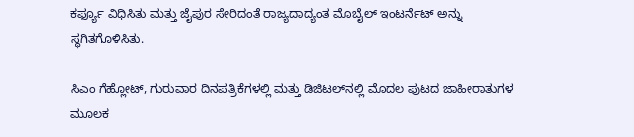ಕರ್ಫ್ಯೂ ವಿಧಿಸಿತು ಮತ್ತು ಜೈಪುರ ಸೇರಿದಂತೆ ರಾಜ್ಯದಾದ್ಯಂತ ಮೊಬೈಲ್ ಇಂಟರ್ನೆಟ್ ಅನ್ನು ಸ್ಥಗಿತಗೊಳಿಸಿತು.

ಸಿಎಂ ಗೆಹ್ಲೋಟ್, ಗುರುವಾರ ದಿನಪತ್ರಿಕೆಗಳಲ್ಲಿ ಮತ್ತು ಡಿಜಿಟಲ್‌ನಲ್ಲಿ ಮೊದಲ ಪುಟದ ಜಾಹೀರಾತುಗಳ ಮೂಲಕ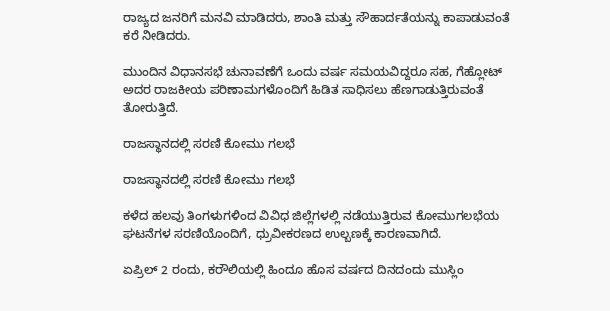ರಾಜ್ಯದ ಜನರಿಗೆ ಮನವಿ ಮಾಡಿದರು, ಶಾಂತಿ ಮತ್ತು ಸೌಹಾರ್ದತೆಯನ್ನು ಕಾಪಾಡುವಂತೆ ಕರೆ ನೀಡಿದರು.

ಮುಂದಿನ ವಿಧಾನಸಭೆ ಚುನಾವಣೆಗೆ ಒಂದು ವರ್ಷ ಸಮಯವಿದ್ದರೂ ಸಹ, ಗೆಹ್ಲೋಟ್ ಅದರ ರಾಜಕೀಯ ಪರಿಣಾಮಗಳೊಂದಿಗೆ ಹಿಡಿತ ಸಾಧಿಸಲು ಹೆಣಗಾಡುತ್ತಿರುವಂತೆ ತೋರುತ್ತಿದೆ.

ರಾಜಸ್ಥಾನದಲ್ಲಿ ಸರಣಿ ಕೋಮು ಗಲಭೆ

ರಾಜಸ್ಥಾನದಲ್ಲಿ ಸರಣಿ ಕೋಮು ಗಲಭೆ

ಕಳೆದ ಹಲವು ತಿಂಗಳುಗಳಿಂದ ವಿವಿಧ ಜಿಲ್ಲೆಗಳಲ್ಲಿ ನಡೆಯುತ್ತಿರುವ ಕೋಮುಗಲಭೆಯ ಘಟನೆಗಳ ಸರಣಿಯೊಂದಿಗೆ, ಧ್ರುವೀಕರಣದ ಉಲ್ಬಣಕ್ಕೆ ಕಾರಣವಾಗಿದೆ.

ಏಪ್ರಿಲ್ 2 ರಂದು, ಕರೌಲಿಯಲ್ಲಿ ಹಿಂದೂ ಹೊಸ ವರ್ಷದ ದಿನದಂದು ಮುಸ್ಲಿಂ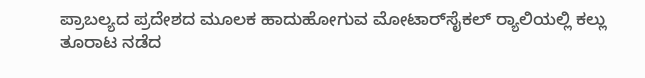ಪ್ರಾಬಲ್ಯದ ಪ್ರದೇಶದ ಮೂಲಕ ಹಾದುಹೋಗುವ ಮೋಟಾರ್‌ಸೈಕಲ್ ರ್‍ಯಾಲಿಯಲ್ಲಿ ಕಲ್ಲು ತೂರಾಟ ನಡೆದ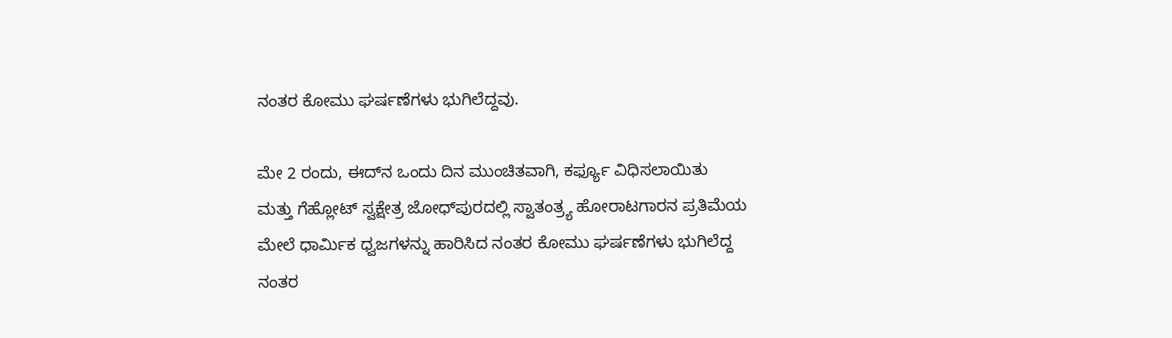ನಂತರ ಕೋಮು ಘರ್ಷಣೆಗಳು ಭುಗಿಲೆದ್ದವು.

ಮೇ 2 ರಂದು, ಈದ್‌ನ ಒಂದು ದಿನ ಮುಂಚಿತವಾಗಿ, ಕರ್ಫ್ಯೂ ವಿಧಿಸಲಾಯಿತು ಮತ್ತು ಗೆಹ್ಲೋಟ್ ಸ್ವಕ್ಷೇತ್ರ ಜೋಧ್‌ಪುರದಲ್ಲಿ ಸ್ವಾತಂತ್ರ್ಯ ಹೋರಾಟಗಾರನ ಪ್ರತಿಮೆಯ ಮೇಲೆ ಧಾರ್ಮಿಕ ಧ್ವಜಗಳನ್ನು ಹಾರಿಸಿದ ನಂತರ ಕೋಮು ಘರ್ಷಣೆಗಳು ಭುಗಿಲೆದ್ದ ನಂತರ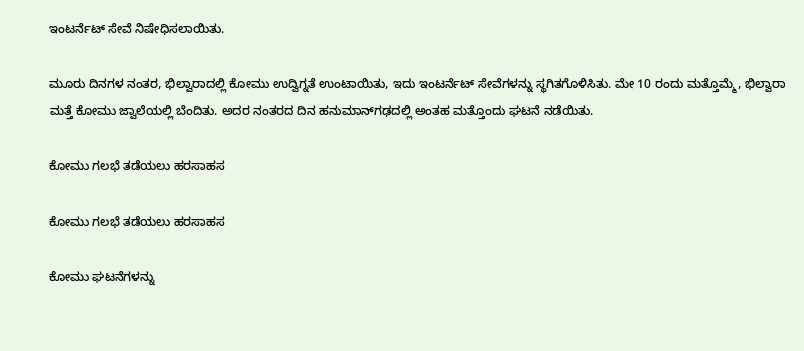ಇಂಟರ್ನೆಟ್ ಸೇವೆ ನಿಷೇಧಿಸಲಾಯಿತು.

ಮೂರು ದಿನಗಳ ನಂತರ, ಭಿಲ್ವಾರಾದಲ್ಲಿ ಕೋಮು ಉದ್ವಿಗ್ನತೆ ಉಂಟಾಯಿತು, ಇದು ಇಂಟರ್ನೆಟ್ ಸೇವೆಗಳನ್ನು ಸ್ಥಗಿತಗೊಳಿಸಿತು. ಮೇ 10 ರಂದು ಮತ್ತೊಮ್ಮೆ, ಭಿಲ್ವಾರಾ ಮತ್ತೆ ಕೋಮು ಜ್ವಾಲೆಯಲ್ಲಿ ಬೆಂದಿತು. ಅದರ ನಂತರದ ದಿನ ಹನುಮಾನ್‌ಗಢದಲ್ಲಿ ಅಂತಹ ಮತ್ತೊಂದು ಘಟನೆ ನಡೆಯಿತು.

ಕೋಮು ಗಲಭೆ ತಡೆಯಲು ಹರಸಾಹಸ

ಕೋಮು ಗಲಭೆ ತಡೆಯಲು ಹರಸಾಹಸ

ಕೋಮು ಘಟನೆಗಳನ್ನು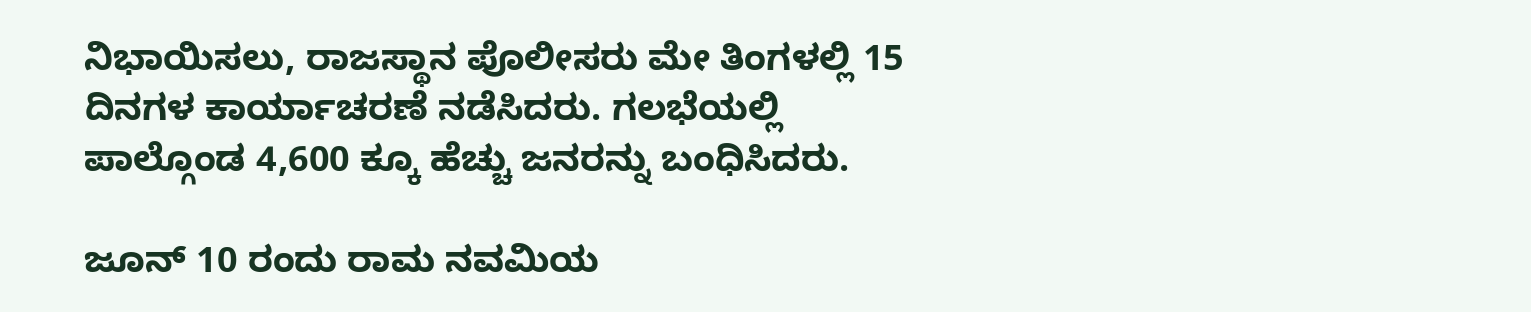ನಿಭಾಯಿಸಲು, ರಾಜಸ್ಥಾನ ಪೊಲೀಸರು ಮೇ ತಿಂಗಳಲ್ಲಿ 15 ದಿನಗಳ ಕಾರ್ಯಾಚರಣೆ ನಡೆಸಿದರು. ಗಲಭೆಯಲ್ಲಿ ಪಾಲ್ಗೊಂಡ 4,600 ಕ್ಕೂ ಹೆಚ್ಚು ಜನರನ್ನು ಬಂಧಿಸಿದರು.

ಜೂನ್ 10 ರಂದು ರಾಮ ನವಮಿಯ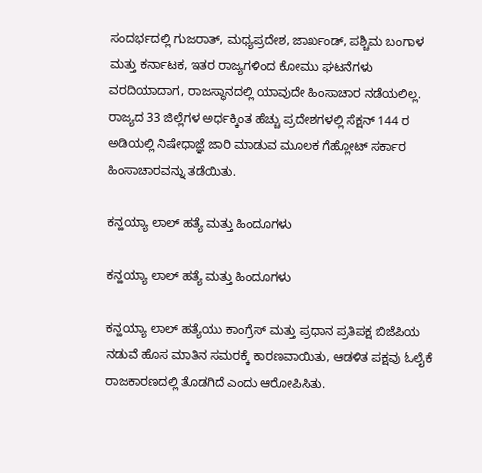ಸಂದರ್ಭದಲ್ಲಿ ಗುಜರಾತ್, ಮಧ್ಯಪ್ರದೇಶ, ಜಾರ್ಖಂಡ್, ಪಶ್ಚಿಮ ಬಂಗಾಳ ಮತ್ತು ಕರ್ನಾಟಕ, ಇತರ ರಾಜ್ಯಗಳಿಂದ ಕೋಮು ಘಟನೆಗಳು ವರದಿಯಾದಾಗ, ರಾಜಸ್ಥಾನದಲ್ಲಿ ಯಾವುದೇ ಹಿಂಸಾಚಾರ ನಡೆಯಲಿಲ್ಲ. ರಾಜ್ಯದ 33 ಜಿಲ್ಲೆಗಳ ಅರ್ಧಕ್ಕಿಂತ ಹೆಚ್ಚು ಪ್ರದೇಶಗಳಲ್ಲಿ ಸೆಕ್ಷನ್ 144 ರ ಅಡಿಯಲ್ಲಿ ನಿಷೇಧಾಜ್ಞೆ ಜಾರಿ ಮಾಡುವ ಮೂಲಕ ಗೆಹ್ಲೋಟ್ ಸರ್ಕಾರ ಹಿಂಸಾಚಾರವನ್ನು ತಡೆಯಿತು.

ಕನ್ಹಯ್ಯಾ ಲಾಲ್ ಹತ್ಯೆ ಮತ್ತು ಹಿಂದೂಗಳು

ಕನ್ಹಯ್ಯಾ ಲಾಲ್ ಹತ್ಯೆ ಮತ್ತು ಹಿಂದೂಗಳು

ಕನ್ಹಯ್ಯಾ ಲಾಲ್ ಹತ್ಯೆಯು ಕಾಂಗ್ರೆಸ್ ಮತ್ತು ಪ್ರಧಾನ ಪ್ರತಿಪಕ್ಷ ಬಿಜೆಪಿಯ ನಡುವೆ ಹೊಸ ಮಾತಿನ ಸಮರಕ್ಕೆ ಕಾರಣವಾಯಿತು, ಆಡಳಿತ ಪಕ್ಷವು ಓಲೈಕೆ ರಾಜಕಾರಣದಲ್ಲಿ ತೊಡಗಿದೆ ಎಂದು ಆರೋಪಿಸಿತು.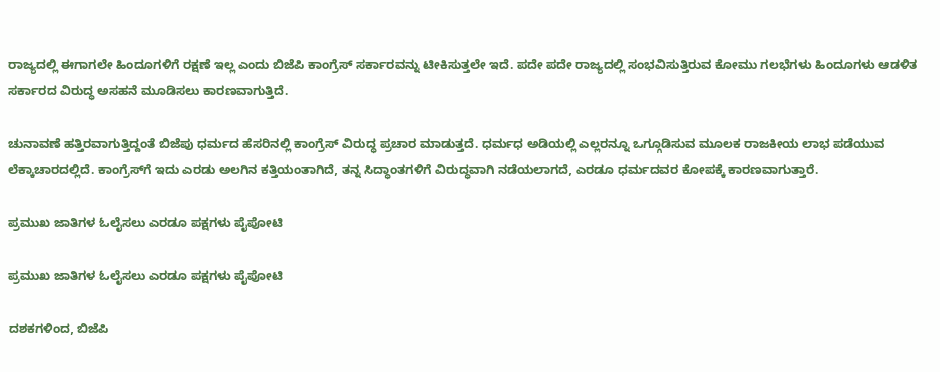ರಾಜ್ಯದಲ್ಲಿ ಈಗಾಗಲೇ ಹಿಂದೂಗಳಿಗೆ ರಕ್ಷಣೆ ಇಲ್ಲ ಎಂದು ಬಿಜೆಪಿ ಕಾಂಗ್ರೆಸ್ ಸರ್ಕಾರವನ್ನು ಟೀಕಿಸುತ್ತಲೇ ಇದೆ. ಪದೇ ಪದೇ ರಾಜ್ಯದಲ್ಲಿ ಸಂಭವಿಸುತ್ತಿರುವ ಕೋಮು ಗಲಭೆಗಳು ಹಿಂದೂಗಳು ಆಡಳಿತ ಸರ್ಕಾರದ ವಿರುದ್ಧ ಅಸಹನೆ ಮೂಡಿಸಲು ಕಾರಣವಾಗುತ್ತಿದೆ.

ಚುನಾವಣೆ ಹತ್ತಿರವಾಗುತ್ತಿದ್ದಂತೆ ಬಿಜೆಪು ಧರ್ಮದ ಹೆಸರಿನಲ್ಲಿ ಕಾಂಗ್ರೆಸ್ ವಿರುದ್ಧ ಪ್ರಚಾರ ಮಾಡುತ್ತದೆ. ಧರ್ಮಧ ಅಡಿಯಲ್ಲಿ ಎಲ್ಲರನ್ನೂ ಒಗ್ಗೂಡಿಸುವ ಮೂಲಕ ರಾಜಕೀಯ ಲಾಭ ಪಡೆಯುವ ಲೆಕ್ಕಾಚಾರದಲ್ಲಿದೆ. ಕಾಂಗ್ರೆಸ್‌ಗೆ ಇದು ಎರಡು ಅಲಗಿನ ಕತ್ತಿಯಂತಾಗಿದೆ, ತನ್ನ ಸಿದ್ಧಾಂತಗಳಿಗೆ ವಿರುದ್ಧವಾಗಿ ನಡೆಯಲಾಗದೆ, ಎರಡೂ ಧರ್ಮದವರ ಕೋಪಕ್ಕೆ ಕಾರಣವಾಗುತ್ತಾರೆ.

ಪ್ರಮುಖ ಜಾತಿಗಳ ಓಲೈಸಲು ಎರಡೂ ಪಕ್ಷಗಳು ಪೈಪೋಟಿ

ಪ್ರಮುಖ ಜಾತಿಗಳ ಓಲೈಸಲು ಎರಡೂ ಪಕ್ಷಗಳು ಪೈಪೋಟಿ

ದಶಕಗಳಿಂದ, ಬಿಜೆಪಿ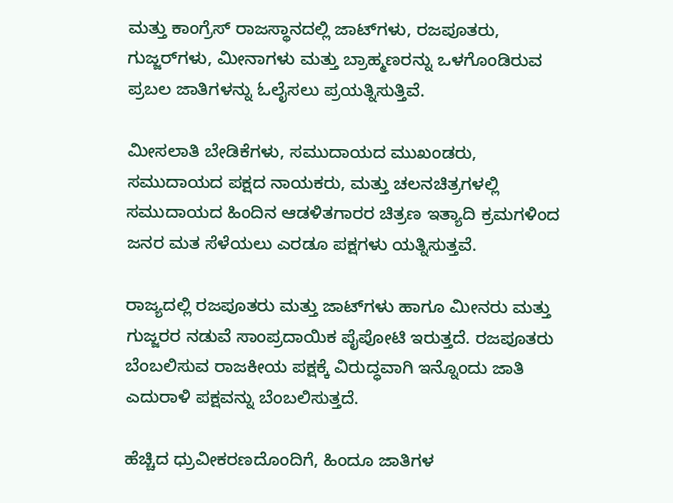ಮತ್ತು ಕಾಂಗ್ರೆಸ್‌ ರಾಜಸ್ಥಾನದಲ್ಲಿ ಜಾಟ್‌ಗಳು, ರಜಪೂತರು, ಗುಜ್ಜರ್‌ಗಳು, ಮೀನಾಗಳು ಮತ್ತು ಬ್ರಾಹ್ಮಣರನ್ನು ಒಳಗೊಂಡಿರುವ ಪ್ರಬಲ ಜಾತಿಗಳನ್ನು ಓಲೈಸಲು ಪ್ರಯತ್ನಿಸುತ್ತಿವೆ.

ಮೀಸಲಾತಿ ಬೇಡಿಕೆಗಳು, ಸಮುದಾಯದ ಮುಖಂಡರು, ಸಮುದಾಯದ ಪಕ್ಷದ ನಾಯಕರು, ಮತ್ತು ಚಲನಚಿತ್ರಗಳಲ್ಲಿ ಸಮುದಾಯದ ಹಿಂದಿನ ಆಡಳಿತಗಾರರ ಚಿತ್ರಣ ಇತ್ಯಾದಿ ಕ್ರಮಗಳಿಂದ ಜನರ ಮತ ಸೆಳೆಯಲು ಎರಡೂ ಪಕ್ಷಗಳು ಯತ್ನಿಸುತ್ತವೆ.

ರಾಜ್ಯದಲ್ಲಿ ರಜಪೂತರು ಮತ್ತು ಜಾಟ್‌ಗಳು ಹಾಗೂ ಮೀನರು ಮತ್ತು ಗುಜ್ಜರರ ನಡುವೆ ಸಾಂಪ್ರದಾಯಿಕ ಪೈಪೋಟಿ ಇರುತ್ತದೆ. ರಜಪೂತರು ಬೆಂಬಲಿಸುವ ರಾಜಕೀಯ ಪಕ್ಷಕ್ಕೆ ವಿರುದ್ಧವಾಗಿ ಇನ್ನೊಂದು ಜಾತಿ ಎದುರಾಳಿ ಪಕ್ಷವನ್ನು ಬೆಂಬಲಿಸುತ್ತದೆ.

ಹೆಚ್ಚಿದ ಧ್ರುವೀಕರಣದೊಂದಿಗೆ, ಹಿಂದೂ ಜಾತಿಗಳ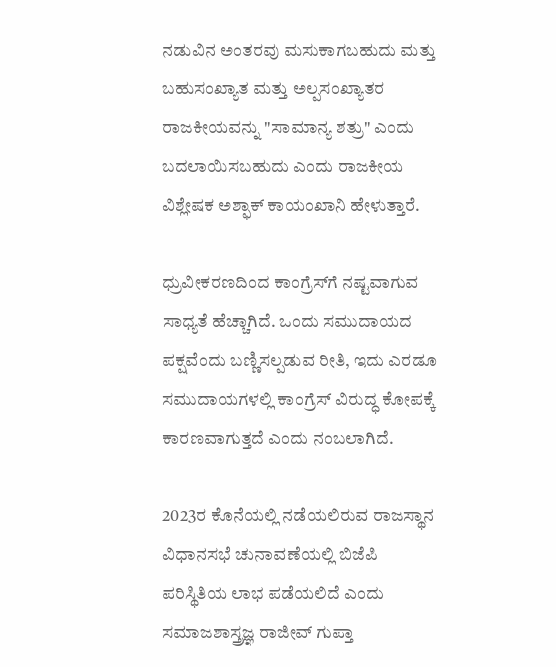ನಡುವಿನ ಅಂತರವು ಮಸುಕಾಗಬಹುದು ಮತ್ತು ಬಹುಸಂಖ್ಯಾತ ಮತ್ತು ಅಲ್ಪಸಂಖ್ಯಾತರ ರಾಜಕೀಯವನ್ನು "ಸಾಮಾನ್ಯ ಶತ್ರು" ಎಂದು ಬದಲಾಯಿಸಬಹುದು ಎಂದು ರಾಜಕೀಯ ವಿಶ್ಲೇಷಕ ಅಶ್ಫಾಕ್ ಕಾಯಂಖಾನಿ ಹೇಳುತ್ತಾರೆ.

ಧ್ರುವೀಕರಣದಿಂದ ಕಾಂಗ್ರೆಸ್‌ಗೆ ನಷ್ಟವಾಗುವ ಸಾಧ್ಯತೆ ಹೆಚ್ಚಾಗಿದೆ. ಒಂದು ಸಮುದಾಯದ ಪಕ್ಷವೆಂದು ಬಣ್ಣಿಸಲ್ಪಡುವ ರೀತಿ, ಇದು ಎರಡೂ ಸಮುದಾಯಗಳಲ್ಲಿ ಕಾಂಗ್ರೆಸ್ ವಿರುದ್ಧ ಕೋಪಕ್ಕೆ ಕಾರಣವಾಗುತ್ತದೆ ಎಂದು ನಂಬಲಾಗಿದೆ.

2023ರ ಕೊನೆಯಲ್ಲಿ ನಡೆಯಲಿರುವ ರಾಜಸ್ಥಾನ ವಿಧಾನಸಭೆ ಚುನಾವಣೆಯಲ್ಲಿ ಬಿಜೆಪಿ ಪರಿಸ್ಥಿತಿಯ ಲಾಭ ಪಡೆಯಲಿದೆ ಎಂದು ಸಮಾಜಶಾಸ್ತ್ರಜ್ಞ ರಾಜೀವ್ ಗುಪ್ತಾ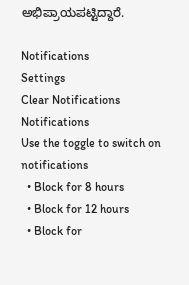ಅಭಿಪ್ರಾಯಪಟ್ಟಿದ್ದಾರೆ.

Notifications
Settings
Clear Notifications
Notifications
Use the toggle to switch on notifications
  • Block for 8 hours
  • Block for 12 hours
  • Block for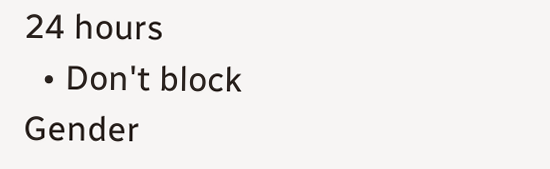24 hours
  • Don't block
Gender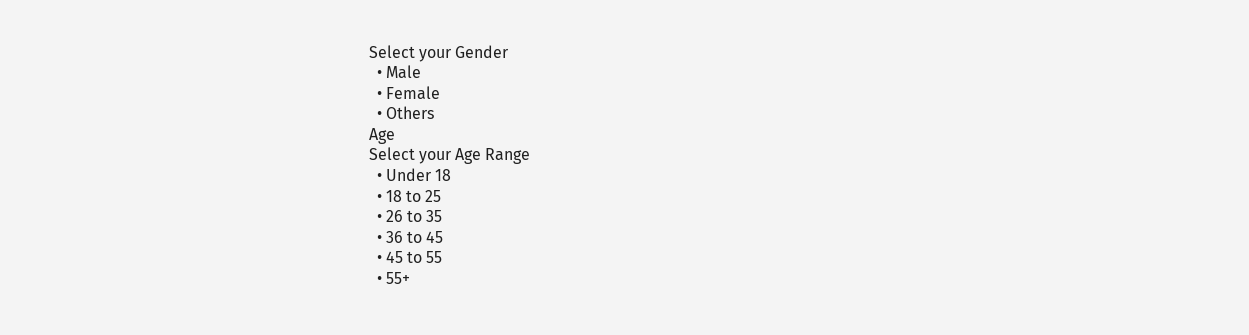Select your Gender
  • Male
  • Female
  • Others
Age
Select your Age Range
  • Under 18
  • 18 to 25
  • 26 to 35
  • 36 to 45
  • 45 to 55
  • 55+